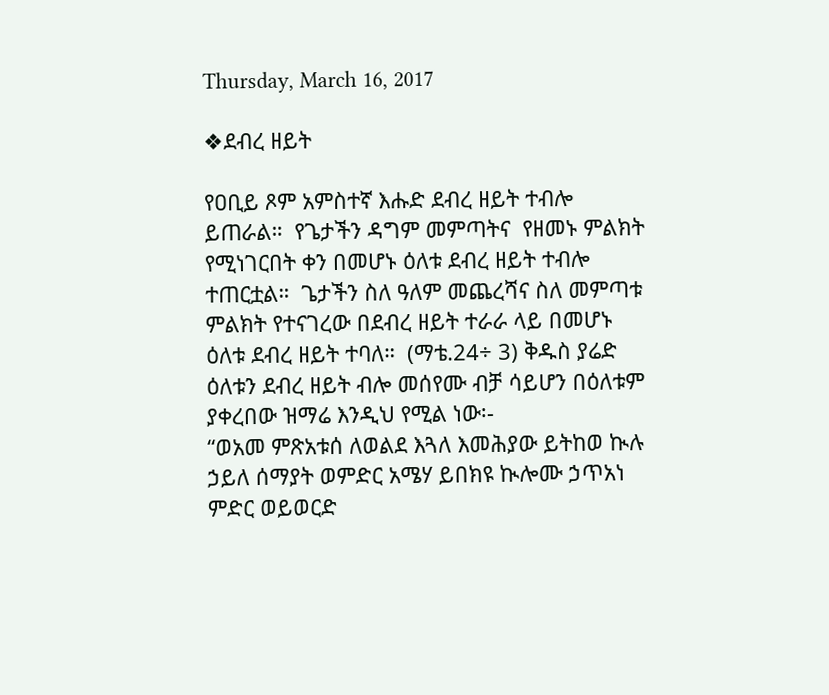Thursday, March 16, 2017

❖ደብረ ዘይት

የዐቢይ ጾም አምስተኛ እሑድ ደብረ ዘይት ተብሎ ይጠራል።  የጌታችን ዳግም መምጣትና  የዘመኑ ምልክት የሚነገርበት ቀን በመሆኑ ዕለቱ ደብረ ዘይት ተብሎ ተጠርቷል።  ጌታችን ስለ ዓለም መጨረሻና ስለ መምጣቱ ምልክት የተናገረው በደብረ ዘይት ተራራ ላይ በመሆኑ ዕለቱ ደብረ ዘይት ተባለ።  (ማቴ.24÷ 3) ቅዱስ ያሬድ ዕለቱን ደብረ ዘይት ብሎ መሰየሙ ብቻ ሳይሆን በዕለቱም ያቀረበው ዝማሬ እንዲህ የሚል ነው፡-
“ወአመ ምጽአቱሰ ለወልደ እጓለ እመሕያው ይትከወ ኲሉ ኃይለ ሰማያት ወምድር አሜሃ ይበክዩ ኲሎሙ ኃጥአነ ምድር ወይወርድ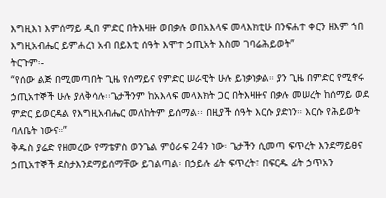እግዚእነ እምሰማይ ዲበ ምድር በትእዛዙ ወበቃሉ ወበአእላፍ መላእክቲሁ በንፍሐተ ቀርን ዘእም ኀበ እግዚአብሔር ይምሐረነ አብ በይእቲ ሰዓት እሞተ ኃጢአት እስመ ገባሬሕይወት”
ትርጉም፡-
“የሰው ልጅ በሚመጣበት ጊዜ የሰማይና የምድር ሠራዊት ሁሉ ይነቃነቃል። ያን ጊዜ በምድር የሚኖሩ ኃጢአተኞች ሁሉ ያለቅሳሉ፡፡ጌታችንም ከአእላፍ መላእክት ጋር በትእዛዙና በቃሉ መሠረት ከሰማይ ወደ ምድር ይወርዳል የእግዚአብሔር መለከትም ይሰማል፡፡ በዚያች ሰዓት እርሱ ያድነን። እርሱ የሕይወት ባለቤት ነውና።”
ቅዱስ ያሬድ የዘመረው የማቴዎስ ወንጌል ምዕራፍ 24ን ነው፡ ጌታችን ሲመጣ ፍጥረት እንደማይፀና ኃጢአተኞች ደስታእንደማይሰማቸው ይገልጣል፡ በኃይሉ ፊት ፍጥረት፣ በፍርዱ ፊት ኃጥአን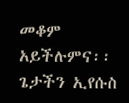መቆም አይችሉምና፡፡
ጌታችን ኢየሱስ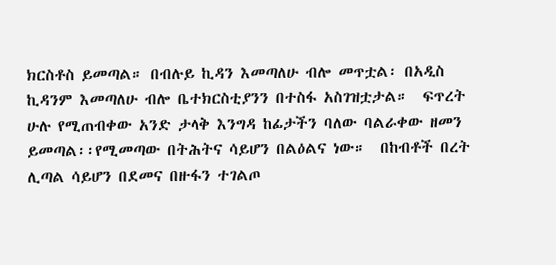ክርስቶስ ይመጣል። በብሉይ ኪዳን እመጣለሁ ብሎ መጥቷል፡ በአዲስ ኪዳንም እመጣለሁ ብሎ ቤተክርስቲያንን በተስፋ አስገዝቷታል።  ፍጥረት ሁሉ የሚጠብቀው አንድ ታላቅ እንግዳ ከፊታችን ባለው ባልራቀው ዘመን ይመጣል፡፡የሚመጣው በትሕትና ሳይሆን በልዕልና ነው።  በከብቶች በረት ሊጣል ሳይሆን በደመና በዙፋን ተገልጦ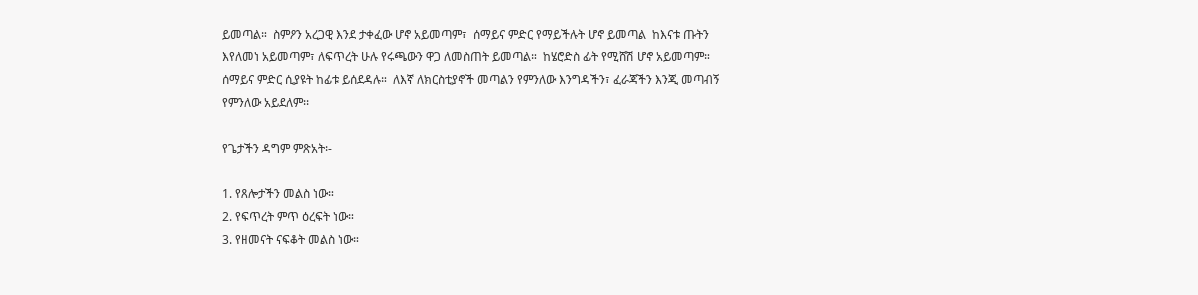ይመጣል።  ስምዖን አረጋዊ እንደ ታቀፈው ሆኖ አይመጣም፣  ሰማይና ምድር የማይችሉት ሆኖ ይመጣል  ከእናቱ ጡትን እየለመነ አይመጣም፣ ለፍጥረት ሁሉ የሩጫውን ዋጋ ለመስጠት ይመጣል።  ከሄሮድስ ፊት የሚሸሽ ሆኖ አይመጣም።  ሰማይና ምድር ሲያዩት ከፊቱ ይሰደዳሉ።  ለእኛ ለክርስቲያኖች መጣልን የምንለው እንግዳችን፣ ፈራጃችን እንጂ መጣብኝ የምንለው አይደለም፡፡

የጌታችን ዳግም ምጽአት፡-

1. የጸሎታችን መልስ ነው።
2. የፍጥረት ምጥ ዕረፍት ነው።
3. የዘመናት ናፍቆት መልስ ነው።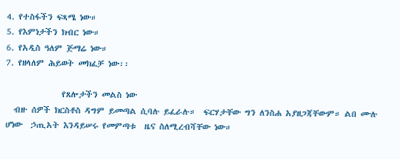4. የተስፋችን ፍጻሜ ነው።
5. የእምነታችን ክብር ነው።
6. የአዲስ ዓለም ጅማሬ ነው።
7. የዘላለም ሕይወት መክፈቻ ነው፡፡

              የጸሎታችን መልስ ነው
  ብዙ ሰዎች ክርስቶስ ዳግም ይመጣል ሲባሉ ይፈራሉ።  ፍርሃታቸው ግን ለንስሐ አያዘጋጃቸውም። ልበ ሙሉ ሆነው  ኃጢአት እንዳይሠሩ የመምጣቱ  ዜና ስለሚረብሻቸው ነው።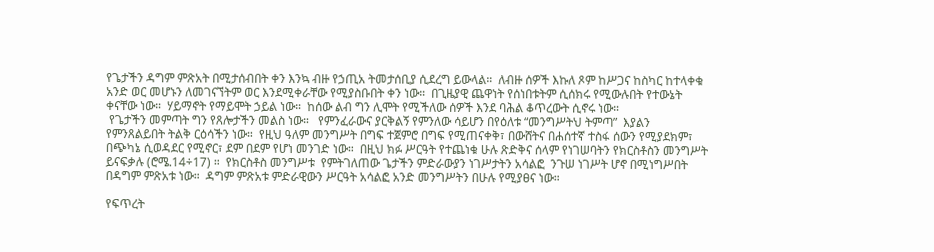የጌታችን ዳግም ምጽአት በሚታሰብበት ቀን እንኳ ብዙ የኃጢአ ትመታሰቢያ ሲደረግ ይውላል።  ለብዙ ሰዎች እኩለ ጾም ከሥጋና ከስካር ከተላቀቁ አንድ ወር መሆኑን ለመገናኘትም ወር እንደሚቀራቸው የሚያስቡበት ቀን ነው።  በጊዜያዊ ጨዋነት የሰነበቱትም ሲሰክሩ የሚውሉበት የተውኔት ቀናቸው ነው።  ሃይማኖት የማይሞት ኃይል ነው።  ከሰው ልብ ግን ሊሞት የሚችለው ሰዎች እንደ ባሕል ቆጥረውት ሲኖሩ ነው።
 የጌታችን መምጣት ግን የጸሎታችን መልስ ነው።   የምንፈራውና ያርቅልኝ የምንለው ሳይሆን በየዕለቱ “መንግሥትህ ትምጣ”  እያልን የምንጸልይበት ትልቅ ርዕሳችን ነው።  የዚህ ዓለም መንግሥት በግፍ ተጀምሮ በግፍ የሚጠናቀቅ፣ በውሸትና በሐሰተኛ ተስፋ ሰውን የሚያደክም፣ በጭካኔ ሲወዳደር የሚኖር፣ ደም በደም የሆነ መንገድ ነው።  በዚህ ክፉ ሥርዓት የተጨነቁ ሁሉ ጽድቅና ሰላም የነገሠባትን የክርስቶስን መንግሥት ይናፍቃሉ (ሮሜ.14÷17) ።  የክርስቶስ መንግሥቱ  የምትገለጠው ጌታችን ምድራውያን ነገሥታትን አሳልፎ  ንጉሠ ነገሥት ሆኖ በሚነግሥበት በዳግም ምጽአቱ ነው።  ዳግም ምጽአቱ ምድራዊውን ሥርዓት አሳልፎ አንድ መንግሥትን በሁሉ የሚያፀና ነው።

የፍጥረት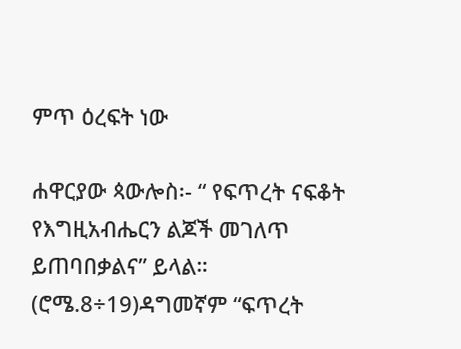ምጥ ዕረፍት ነው

ሐዋርያው ጳውሎስ፡- “ የፍጥረት ናፍቆት የእግዚአብሔርን ልጆች መገለጥ ይጠባበቃልና” ይላል።  (ሮሜ.8÷19)ዳግመኛም “ፍጥረት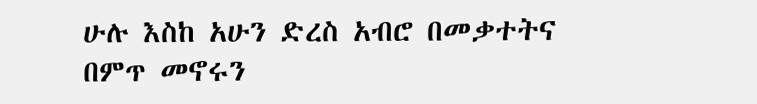ሁሉ እስከ አሁን ድረስ አብሮ በመቃተትና በምጥ መኖሩን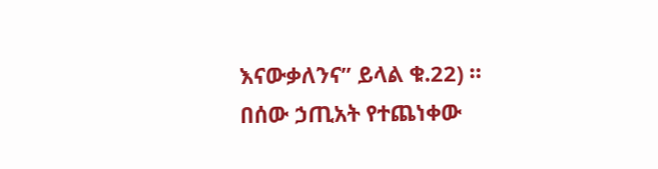እናውቃለንና” ይላል ቁ.22) ። በሰው ኃጢአት የተጨነቀው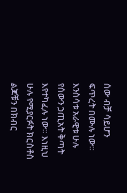ሰው ብቻ ሳይሆን ፍጥረት በሙሉ ነው። እንስሳቱ አራዊቱ ሁሉ የሰውን ኃጢአት ቅጣት እየተካፈሉ ነው። እነዚህ ሁሉ የሚያርፉት ክርስቶስ ልጆቹን በክብር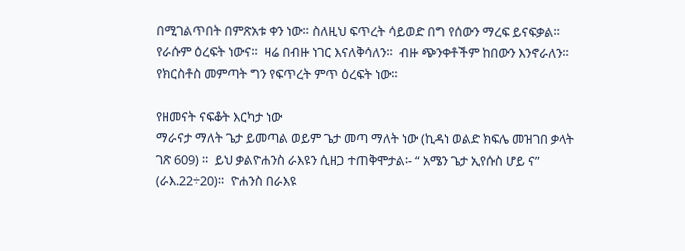በሚገልጥበት በምጽአቱ ቀን ነው። ስለዚህ ፍጥረት ሳይወድ በግ የሰውን ማረፍ ይናፍቃል።  የራሱም ዕረፍት ነውና።  ዛሬ በብዙ ነገር እናለቅሳለን።  ብዙ ጭንቀቶችም ከበውን እንኖራለን።  የክርስቶስ መምጣት ግን የፍጥረት ምጥ ዕረፍት ነው።

የዘመናት ናፍቆት እርካታ ነው
ማራናታ ማለት ጌታ ይመጣል ወይም ጌታ መጣ ማለት ነው (ኪዳነ ወልድ ክፍሌ መዝገበ ቃላት ገጽ 609) ።  ይህ ቃልዮሐንስ ራእዩን ሲዘጋ ተጠቅሞታል፡- “ አሜን ጌታ ኢየሱስ ሆይ ና” (ራእ.22÷20)።  ዮሐንስ በራእዩ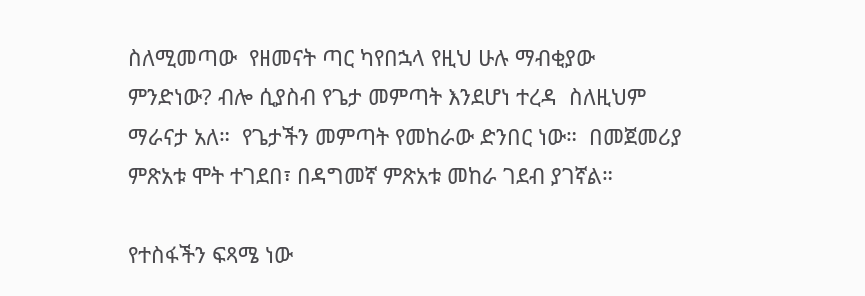ስለሚመጣው  የዘመናት ጣር ካየበኋላ የዚህ ሁሉ ማብቂያው ምንድነው? ብሎ ሲያስብ የጌታ መምጣት እንደሆነ ተረዳ  ስለዚህም  ማራናታ አለ።  የጌታችን መምጣት የመከራው ድንበር ነው።  በመጀመሪያ ምጽአቱ ሞት ተገደበ፣ በዳግመኛ ምጽአቱ መከራ ገደብ ያገኛል።

የተስፋችን ፍጻሜ ነው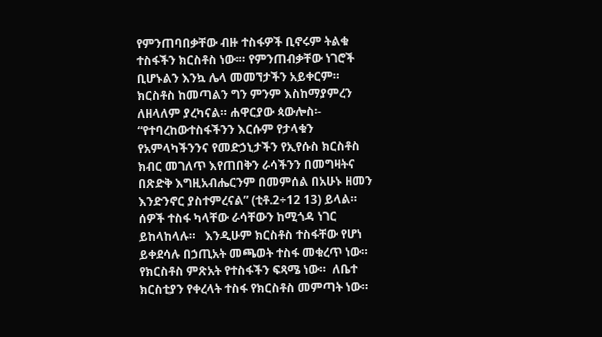የምንጠባበቃቸው ብዙ ተስፋዎች ቢኖሩም ትልቁ ተስፋችን ክርስቶስ ነው፡። የምንጠብቃቸው ነገሮች ቢሆኑልን እንኳ ሌላ መመኘታችን አይቀርም።  ክርስቶስ ከመጣልን ግን ምንም እስከማያምረን ለዘላለም ያረካናል። ሐዋርያው ጳውሎስ፡- “የተባረከውተስፋችንን እርሱም የታላቁን የአምላካችንንና የመድኃኒታችን የኢየሱስ ክርስቶስ ክብር መገለጥ እየጠበቅን ራሳችንን በመግዛትና በጽድቅ እግዚአብሔርንም በመምሰል በአሁኑ ዘመን እንድንኖር ያስተምረናል” (ቲቶ.2÷12 13) ይላል።  ሰዎች ተስፋ ካላቸው ራሳቸውን ከሚጎዳ ነገር ይከላከላሉ።   እንዲሁም ክርስቶስ ተስፋቸው የሆነ ይቀደሳሉ በኃጢአት መጫወት ተስፋ መቁረጥ ነው። የክርስቶስ ምጽአት የተስፋችን ፍጻሜ ነው።  ለቤተ ክርስቲያን የቀረላት ተስፋ የክርስቶስ መምጣት ነው።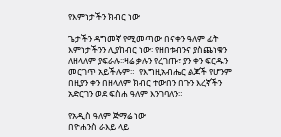የእምነታችን ክብር ነው

ጌታችን ዳግመኛ የሚመጣው በናቀን ዓለም ፊት እምነታችንን ሊያከብር ነው፡ የዘበቱብንና ያስጨነቁን ለዘላለም ያፍራሉ፡፡ዛሬ ቃሉን የረገጡ፣ ያን ቀን ፍርዱን መርገጥ አይችሉም።  የእግዚአብሔር ልጆች የሆንም በዚያን ቀን በዘላለም ክብር ተውበን በጉን እረኛችን አድርገን ወደ ፍስሐ ዓለም እንገባለን።

የአዲስ ዓለም ጅማሬ ነው
በዮሐንስ ራእይ ላይ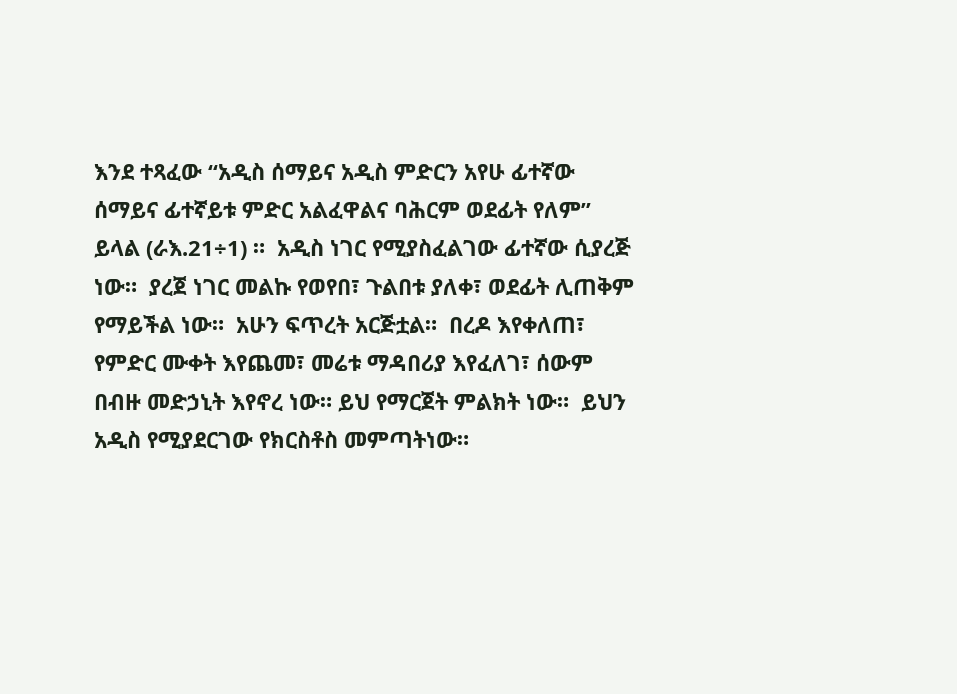እንደ ተጻፈው “አዲስ ሰማይና አዲስ ምድርን አየሁ ፊተኛው ሰማይና ፊተኛይቱ ምድር አልፈዋልና ባሕርም ወደፊት የለም” ይላል (ራእ.21÷1) ።  አዲስ ነገር የሚያስፈልገው ፊተኛው ሲያረጅ ነው።  ያረጀ ነገር መልኩ የወየበ፣ ጉልበቱ ያለቀ፣ ወደፊት ሊጠቅም የማይችል ነው።  አሁን ፍጥረት አርጅቷል።  በረዶ እየቀለጠ፣ የምድር ሙቀት እየጨመ፣ መሬቱ ማዳበሪያ እየፈለገ፣ ሰውም በብዙ መድኃኒት እየኖረ ነው። ይህ የማርጀት ምልክት ነው።  ይህን አዲስ የሚያደርገው የክርስቶስ መምጣትነው።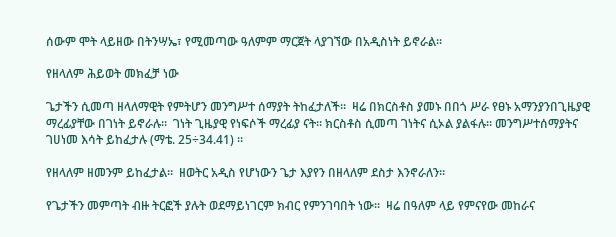ሰውም ሞት ላይዘው በትንሣኤ፣ የሚመጣው ዓለምም ማርጀት ላያገኘው በአዲስነት ይኖራል።

የዘላለም ሕይወት መክፈቻ ነው

ጌታችን ሲመጣ ዘላለማዊት የምትሆን መንግሥተ ሰማያት ትከፈታለች።  ዛሬ በክርስቶስ ያመኑ በበጎ ሥራ የፀኑ አማንያንበጊዜያዊ ማረፊያቸው በገነት ይኖራሉ።  ገነት ጊዜያዊ የነፍሶች ማረፊያ ናት። ክርስቶስ ሲመጣ ገነትና ሲኦል ያልፋሉ። መንግሥተሰማያትና ገሀነመ እሳት ይከፈታሉ (ማቴ. 25÷34.41) ።

የዘላለም ዘመንም ይከፈታል።  ዘወትር አዲስ የሆነውን ጌታ እያየን በዘላለም ደስታ እንኖራለን።

የጌታችን መምጣት ብዙ ትርፎች ያሉት ወደማይነገርም ክብር የምንገባበት ነው።  ዛሬ በዓለም ላይ የምናየው መከራና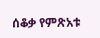ሰቆቃ የምጽአቱ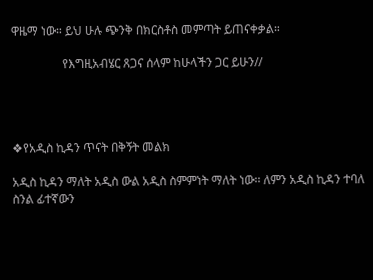ዋዜማ ነው። ይህ ሁሉ ጭንቅ በክርስቶስ መምጣት ይጠናቀቃል።

                 የእግዚአብሄር ጸጋና ሰላም ከሁላችን ጋር ይሁን//




❖የአዲስ ኪዳን ጥናት በቅኝት መልክ

አዲስ ኪዳን ማለት አዲስ ውል አዲስ ስምምነት ማለት ነው፡፡ ለምን አዲስ ኪዳን ተባለ ስንል ፊተኛውን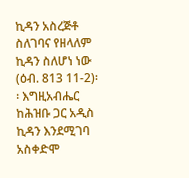ኪዳን አስረጅቶ ስለገባና የዘላለም ኪዳን ስለሆነ ነው (ዕብ. 813 11-2)፡፡ እግዚአብሔር ከሕዝቡ ጋር አዲስ ኪዳን እንደሚገባ አስቀድሞ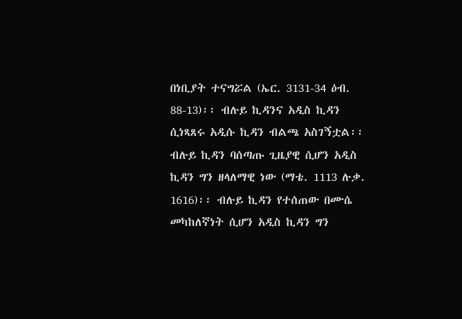በነቢያት ተናግሯል (ኤር. 3131-34 ዕብ. 88-13)፡፡ ብሉይ ኪዳንና አዲስ ኪዳን ሲነጻጸሩ አዲሱ ኪዳን ብልጫ አስገኝቷል፡፡ ብሉይ ኪዳን ባሰጣጡ ጊዜያዊ ሲሆን አዲስ ኪዳን ግን ዘላለማዊ ነው (ማቴ. 1113 ሉቃ. 1616)፡፡ ብሉይ ኪዳን የተሰጠው በሙሴ መካከለኛነት ሲሆን አዲስ ኪዳን ግን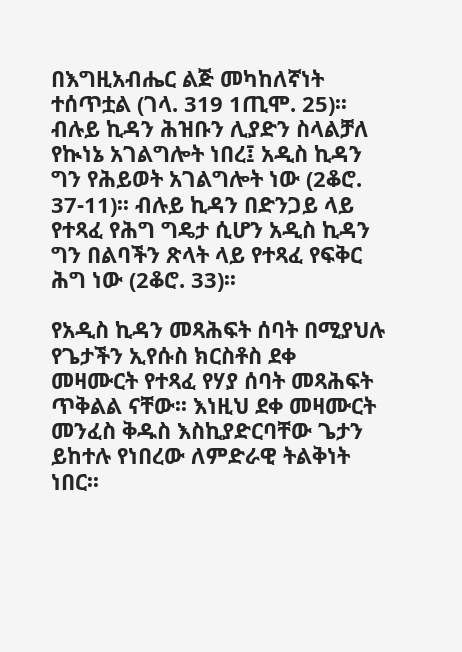በእግዚአብሔር ልጅ መካከለኛነት ተሰጥቷል (ገላ. 319 1ጢሞ. 25)፡፡ ብሉይ ኪዳን ሕዝቡን ሊያድን ስላልቻለ የኲነኔ አገልግሎት ነበረ፤ አዲስ ኪዳን ግን የሕይወት አገልግሎት ነው (2ቆሮ. 37-11)፡፡ ብሉይ ኪዳን በድንጋይ ላይ የተጻፈ የሕግ ግዴታ ሲሆን አዲስ ኪዳን ግን በልባችን ጽላት ላይ የተጻፈ የፍቅር ሕግ ነው (2ቆሮ. 33)፡፡

የአዲስ ኪዳን መጻሕፍት ሰባት በሚያህሉ የጌታችን ኢየሱስ ክርስቶስ ደቀ መዛሙርት የተጻፈ የሃያ ሰባት መጻሕፍት ጥቅልል ናቸው፡፡ እነዚህ ደቀ መዛሙርት መንፈስ ቅዱስ እስኪያድርባቸው ጌታን ይከተሉ የነበረው ለምድራዊ ትልቅነት ነበር፡፡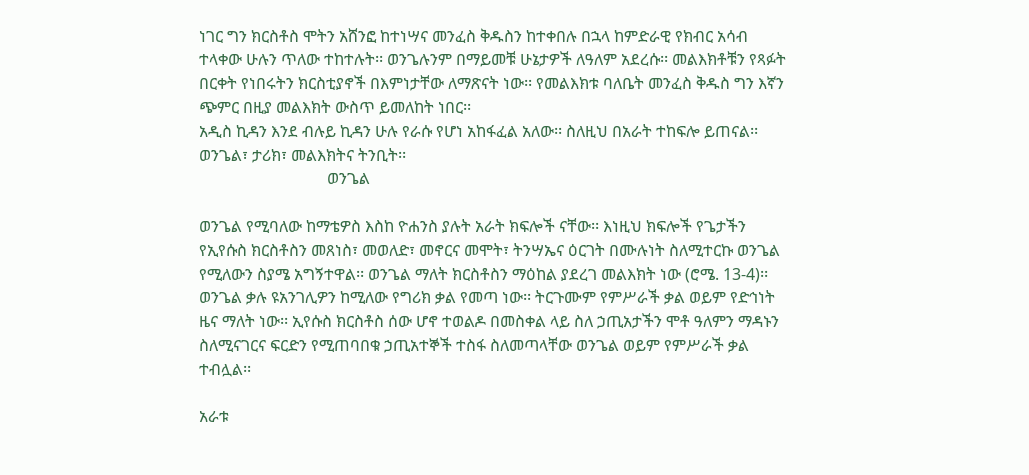ነገር ግን ክርስቶስ ሞትን አሸንፎ ከተነሣና መንፈስ ቅዱስን ከተቀበሉ በኋላ ከምድራዊ የክብር አሳብ ተላቀው ሁሉን ጥለው ተከተሉት፡፡ ወንጌሉንም በማይመቹ ሁኔታዎች ለዓለም አደረሱ፡፡ መልእክቶቹን የጻፉት በርቀት የነበሩትን ክርስቲያኖች በእምነታቸው ለማጽናት ነው፡፡ የመልእክቱ ባለቤት መንፈስ ቅዱስ ግን እኛን ጭምር በዚያ መልእክት ውስጥ ይመለከት ነበር፡፡
አዲስ ኪዳን እንደ ብሉይ ኪዳን ሁሉ የራሱ የሆነ አከፋፈል አለው፡፡ ስለዚህ በአራት ተከፍሎ ይጠናል፡፡ ወንጌል፣ ታሪክ፣ መልእክትና ትንቢት፡፡
                                ወንጌል

ወንጌል የሚባለው ከማቴዎስ እስከ ዮሐንስ ያሉት አራት ክፍሎች ናቸው፡፡ እነዚህ ክፍሎች የጌታችን የኢየሱስ ክርስቶስን መጸነስ፣ መወለድ፣ መኖርና መሞት፣ ትንሣኤና ዕርገት በሙሉነት ስለሚተርኩ ወንጌል የሚለውን ስያሜ አግኝተዋል፡፡ ወንጌል ማለት ክርስቶስን ማዕከል ያደረገ መልእክት ነው (ሮሜ. 13-4)፡፡ ወንጌል ቃሉ ዩአንገሊዎን ከሚለው የግሪክ ቃል የመጣ ነው፡፡ ትርጉሙም የምሥራች ቃል ወይም የድኅነት ዜና ማለት ነው፡፡ ኢየሱስ ክርስቶስ ሰው ሆኖ ተወልዶ በመስቀል ላይ ስለ ኃጢአታችን ሞቶ ዓለምን ማዳኑን ስለሚናገርና ፍርድን የሚጠባበቁ ኃጢአተኞች ተስፋ ስለመጣላቸው ወንጌል ወይም የምሥራች ቃል ተብሏል፡፡

አራቱ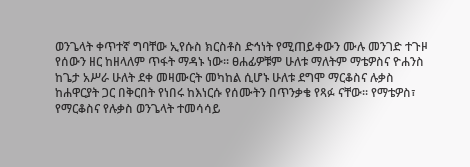ወንጌላት ቀጥተኛ ግባቸው ኢየሱስ ክርስቶስ ድኅነት የሚጠይቀውን ሙሉ መንገድ ተጉዞ የሰውን ዘር ከዘላለም ጥፋት ማዳኑ ነው፡፡ ፀሐፊዎቹም ሁለቱ ማለትም ማቴዎስና ዮሐንስ ከጌታ አሥራ ሁለት ደቀ መዛሙርት መካከል ሲሆኑ ሁለቱ ደግሞ ማርቆስና ሉቃስ ከሐዋርያት ጋር በቅርበት የነበሩ ከእነርሱ የሰሙትን በጥንቃቄ የጻፉ ናቸው፡፡ የማቴዎስ፣ የማርቆስና የሉቃስ ወንጌላት ተመሳሳይ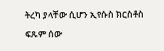ትረካ ያላቸው ሲሆን ኢየሱስ ክርስቶስ ፍጹም ሰው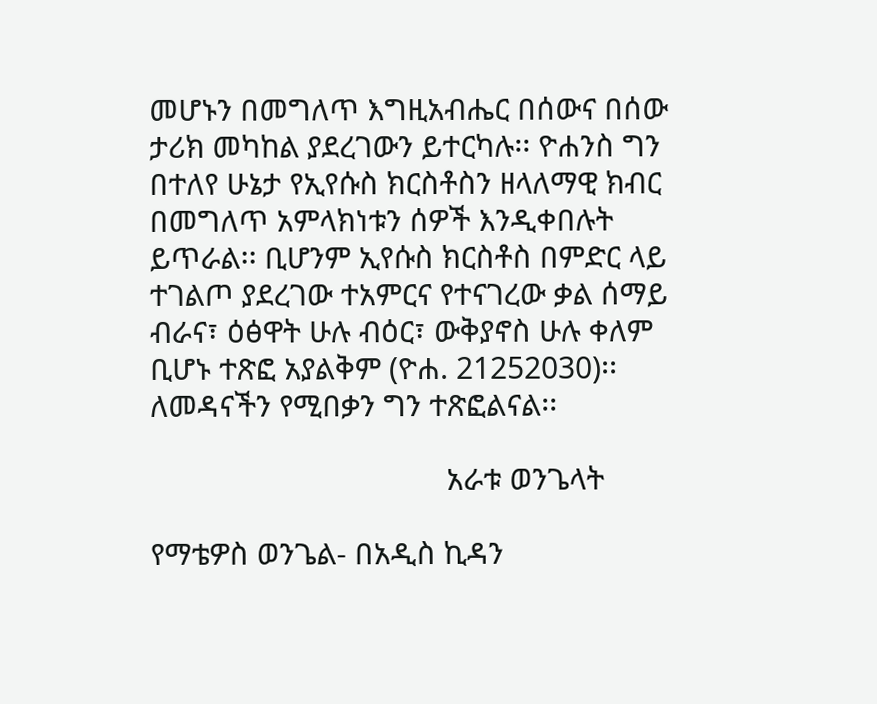መሆኑን በመግለጥ እግዚአብሔር በሰውና በሰው ታሪክ መካከል ያደረገውን ይተርካሉ፡፡ ዮሐንስ ግን በተለየ ሁኔታ የኢየሱስ ክርስቶስን ዘላለማዊ ክብር በመግለጥ አምላክነቱን ሰዎች እንዲቀበሉት ይጥራል፡፡ ቢሆንም ኢየሱስ ክርስቶስ በምድር ላይ ተገልጦ ያደረገው ተአምርና የተናገረው ቃል ሰማይ ብራና፣ ዕፅዋት ሁሉ ብዕር፣ ውቅያኖስ ሁሉ ቀለም ቢሆኑ ተጽፎ አያልቅም (ዮሐ. 21252030)፡፡ ለመዳናችን የሚበቃን ግን ተጽፎልናል፡፡

                                     አራቱ ወንጌላት

የማቴዎስ ወንጌል- በአዲስ ኪዳን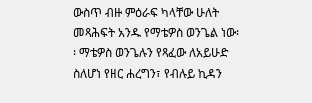ውስጥ ብዙ ምዕራፍ ካላቸው ሁለት መጻሕፍት አንዱ የማቴዎስ ወንጌል ነው፡፡ ማቴዎስ ወንጌሉን የጻፈው ለአይሁድ ስለሆነ የዘር ሐረግን፣ የብሉይ ኪዳን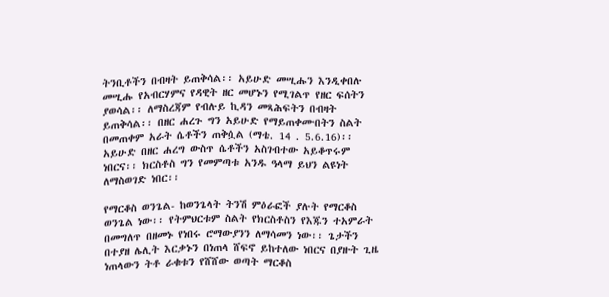ትንቢቶችን በብዛት ይጠቅሳል፡፡ አይሁድ መሢሑን እንዲቀበሉ መሢሑ የአብርሃምና የዳዊት ዘር መሆኑን የሚገልጥ የዘር ፍሰትን ያወሳል፡፡ ለማስረጃም የብሉይ ኪዳን መጻሕፍትን በብዛት ይጠቅሳል፡፡ በዘር ሐረጉ ግን አይሁድ የማይጠቀሙበትን ስልት በመጠቀም አራት ሴቶችን ጠቅሷል (ማቴ. 14 . 5.6.16)፡፡ አይሁድ በዘር ሐረግ ውስጥ ሴቶችን አስገብተው አይቆጥሩም ነበርና፡፡ ክርስቶስ ግን የመምጣቱ አንዱ ዓላማ ይህን ልዩነት ለማስወገድ ነበር፡፡

የማርቆስ ወንጌል- ከወንጌላት ትንሽ ምዕራፎች ያሉት የማርቆስ ወንጌል ነው፡፡ የትምህርቱም ስልት የክርስቶስን የእጁን ተአምራት በመግለጥ በዘመኑ የነበሩ ሮማውያንን ለማሳመን ነው፡፡ ጌታችን በተያዘ ሌሊት እርቃኑን በነጠላ ሸፍኖ ይከተለው ነበርና በያዙት ጊዜ ነጠላውን ትቶ ራቁቱን የሸሸው ወጣት ማርቆስ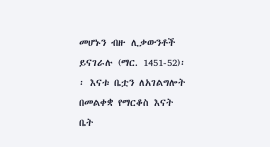መሆኑን ብዙ ሊቃውንቶች ይናገራሉ (ማር. 1451-52)፡፡ እናቱ ቤቷን ለአገልግሎት በመልቀቋ የማርቆስ እናት ቤት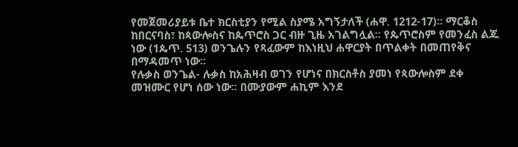የመጀመሪያይቱ ቤተ ክርስቲያን የሚል ስያሜ አግኝታለች (ሐዋ. 1212-17)፡፡ ማርቆስ ከበርናባስ፣ ከጳውሎስና ከጴጥሮስ ጋር ብዙ ጊዜ አገልግሏል፡፡ የጴጥሮስም የመንፈስ ልጁ ነው (1ጴጥ. 513) ወንጌሉን የጻፈውም ከእነዚህ ሐዋርያት በጥልቀት በመጠየቅና በማዳመጥ ነው፡፡
የሉቃስ ወንጌል- ሉቃስ ከአሕዛብ ወገን የሆነና በክርስቶስ ያመነ የጳውሎስም ደቀ መዝሙር የሆነ ሰው ነው፡፡ በሙያውም ሐኪም እንደ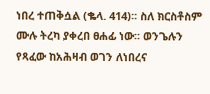ነበረ ተጠቅሷል (ቈላ. 414)፡፡ ስለ ክርስቶስም ሙሉ ትረካ ያቀረበ ፀሐፊ ነው፡፡ ወንጌሉን የጻፈው ከአሕዛብ ወገን ለነበረና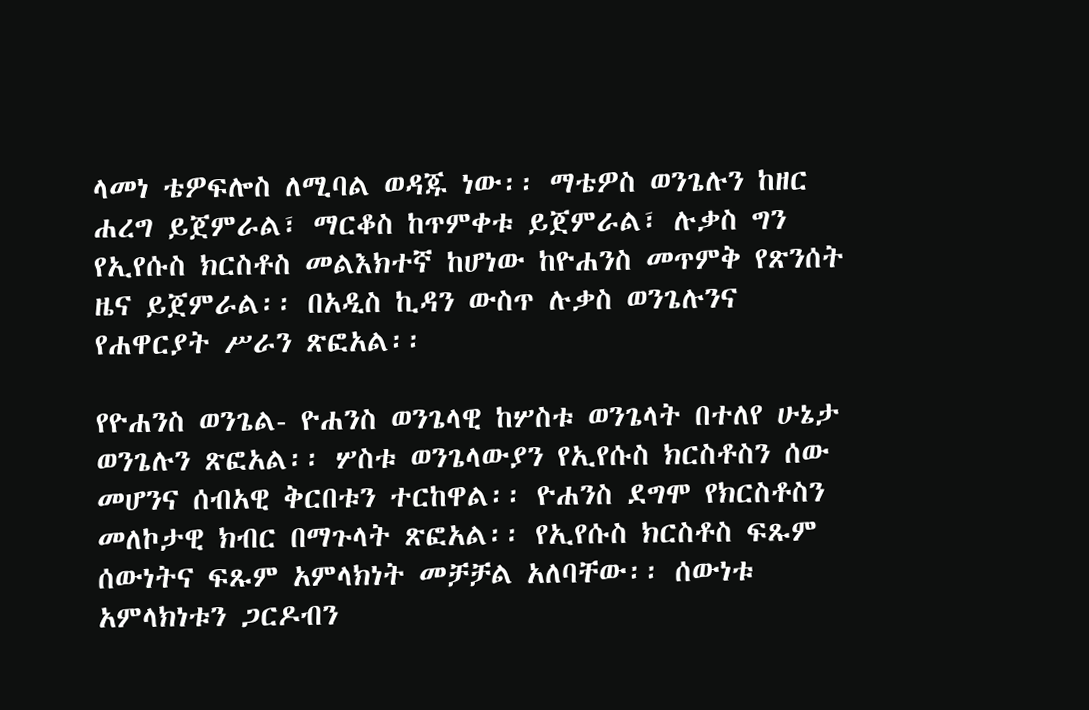ላመነ ቴዎፍሎስ ለሚባል ወዳጁ ነው፡፡ ማቴዎስ ወንጌሉን ከዘር ሐረግ ይጀምራል፣ ማርቆስ ከጥምቀቱ ይጀምራል፣ ሉቃስ ግን የኢየሱስ ክርስቶስ መልእክተኛ ከሆነው ከዮሐንስ መጥምቅ የጽንሰት ዜና ይጀምራል፡፡ በአዲስ ኪዳን ውስጥ ሉቃስ ወንጌሉንና የሐዋርያት ሥራን ጽፎአል፡፡

የዮሐንስ ወንጌል- ዮሐንስ ወንጌላዊ ከሦስቱ ወንጌላት በተለየ ሁኔታ ወንጌሉን ጽፎአል፡፡ ሦስቱ ወንጌላውያን የኢየሱስ ክርስቶስን ሰው መሆንና ሰብአዊ ቅርበቱን ተርከዋል፡፡ ዮሐንስ ደግሞ የክርስቶስን መለኮታዊ ክብር በማጉላት ጽፎአል፡፡ የኢየሱስ ክርስቶስ ፍጹም ሰውነትና ፍጹም አምላክነት መቻቻል አለባቸው፡፡ ሰውነቱ አምላክነቱን ጋርዶብን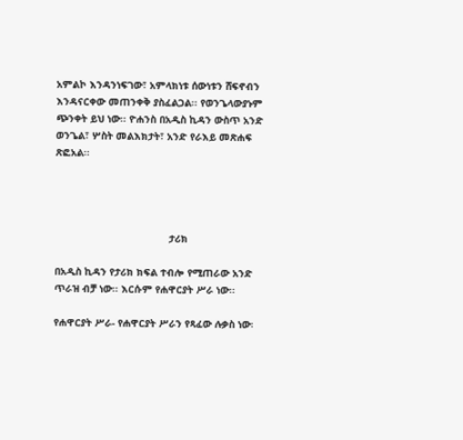አምልኮ እንዳንነፍገው፣ አምላክነቱ ሰውነቱን ሸፍኖብን እንዳናርቀው መጠንቀቅ ያስፈልጋል፡፡ የወንጌላውያኑም ጭንቀት ይህ ነው፡፡ ዮሐንስ በአዲስ ኪዳን ውስጥ አንድ ወንጌል፣ ሦስት መልእክታት፣ አንድ የራእይ መጽሐፍ ጽፎአል፡፡




                                      ታሪክ

በአዲስ ኪዳን የታሪክ ክፍል ተብሎ የሚጠራው አንድ ጥራዝ ብቻ ነው፡፡ እርሱም የሐዋርያት ሥራ ነው፡፡

የሐዋርያት ሥራ- የሐዋርያት ሥራን የጻፈው ሉቃስ ነው፡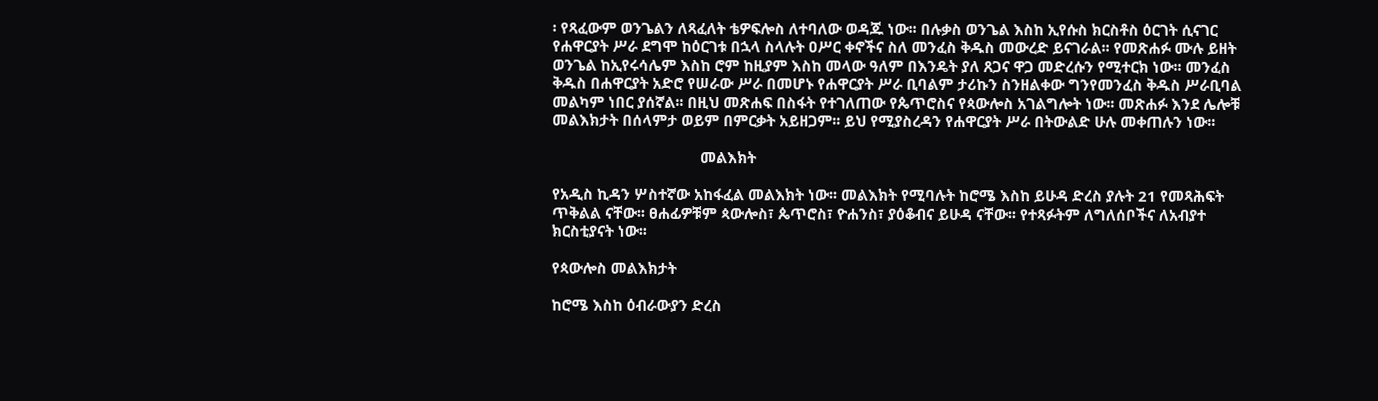፡ የጻፈውም ወንጌልን ለጻፈለት ቴዎፍሎስ ለተባለው ወዳጁ ነው፡፡ በሉቃስ ወንጌል እስከ ኢየሱስ ክርስቶስ ዕርገት ሲናገር የሐዋርያት ሥራ ደግሞ ከዕርገቱ በኋላ ስላሉት ዐሥር ቀኖችና ስለ መንፈስ ቅዱስ መውረድ ይናገራል፡፡ የመጽሐፉ ሙሉ ይዘት ወንጌል ከኢየሩሳሌም እስከ ሮም ከዚያም እስከ መላው ዓለም በእንዴት ያለ ጸጋና ዋጋ መድረሱን የሚተርክ ነው፡፡ መንፈስ ቅዱስ በሐዋርያት አድሮ የሠራው ሥራ በመሆኑ የሐዋርያት ሥራ ቢባልም ታሪኩን ስንዘልቀው ግንየመንፈስ ቅዱስ ሥራቢባል መልካም ነበር ያሰኛል፡፡ በዚህ መጽሐፍ በስፋት የተገለጠው የጴጥሮስና የጳውሎስ አገልግሎት ነው፡፡ መጽሐፉ እንደ ሌሎቹ መልእክታት በሰላምታ ወይም በምርቃት አይዘጋም፡፡ ይህ የሚያስረዳን የሐዋርያት ሥራ በትውልድ ሁሉ መቀጠሉን ነው፡፡

                                     መልእክት

የአዲስ ኪዳን ሦስተኛው አከፋፈል መልእክት ነው፡፡ መልእክት የሚባሉት ከሮሜ እስከ ይሁዳ ድረስ ያሉት 21 የመጻሕፍት ጥቅልል ናቸው፡፡ ፀሐፊዎቹም ጳውሎስ፣ ጴጥሮስ፣ ዮሐንስ፣ ያዕቆብና ይሁዳ ናቸው፡፡ የተጻፉትም ለግለሰቦችና ለአብያተ ክርስቲያናት ነው፡፡

የጳውሎስ መልእክታት

ከሮሜ እስከ ዕብራውያን ድረስ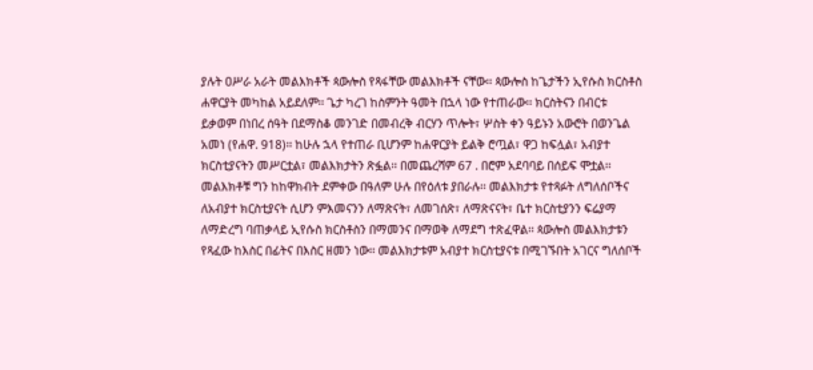ያሉት ዐሥራ አራት መልእክቶች ጳውሎስ የጻፋቸው መልእክቶች ናቸው፡፡ ጳውሎስ ከጌታችን ኢየሱስ ክርስቶስ ሐዋርያት መካከል አይደለም፡፡ ጌታ ካረገ ከስምንት ዓመት በኋላ ነው የተጠራው፡፡ ክርስትናን በብርቱ ይቃወም በነበረ ሰዓት በደማስቆ መንገድ በመብረቅ ብርሃን ጥሎት፣ ሦስት ቀን ዓይኑን አውሮት በወንጌል አመነ (የሐዋ. 918)፡፡ ከሁሉ ኋላ የተጠራ ቢሆንም ከሐዋርያት ይልቅ ሮጧል፣ ዋጋ ከፍሏል፣ አብያተ ክርስቲያናትን መሥርቷል፣ መልእክታትን ጽፏል፡፡ በመጨረሻም 67 . በሮም አደባባይ በሰይፍ ሞቷል፡፡ መልእክቶቹ ግን ከከዋክብት ደምቀው በዓለም ሁሉ በየዕለቱ ያበራሉ፡፡ መልእክታቱ የተጻፉት ለግለሰቦችና ለአብያተ ክርስቲያናት ሲሆን ምእመናንን ለማጽናት፣ ለመገሰጽ፣ ለማጽናናት፣ ቤተ ክርስቲያንን ፍሬያማ ለማድረግ ባጠቃላይ ኢየሱስ ክርስቶስን በማመንና በማወቅ ለማደግ ተጽፈዋል፡፡ ጳውሎስ መልእክታቱን የጻፈው ከእስር በፊትና በእስር ዘመን ነው፡፡ መልእክታቱም አብያተ ክርስቲያናቱ በሚገኙበት አገርና ግለሰቦች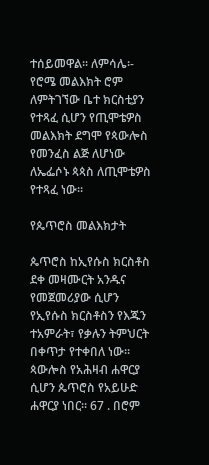ተሰይመዋል፡፡ ለምሳሌ፡- የሮሜ መልእክት ሮም ለምትገኘው ቤተ ክርስቲያን የተጻፈ ሲሆን የጢሞቴዎስ መልእክት ደግሞ የጳውሎስ የመንፈስ ልጅ ለሆነው ለኤፌሶኑ ጳጳስ ለጢሞቴዎስ የተጻፈ ነው፡፡

የጴጥሮስ መልእክታት

ጴጥሮስ ከኢየሱስ ክርስቶስ ደቀ መዛሙርት አንዱና የመጀመሪያው ሲሆን የኢየሱስ ክርስቶስን የእጁን ተአምራት፣ የቃሉን ትምህርት በቀጥታ የተቀበለ ነው፡፡ ጳውሎስ የአሕዛብ ሐዋርያ ሲሆን ጴጥሮስ የአይሁድ ሐዋርያ ነበር፡፡ 67 . በሮም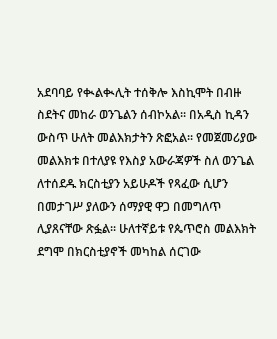አደባባይ የቊልቊሊት ተሰቅሎ እስኪሞት በብዙ ስደትና መከራ ወንጌልን ሰብኮአል፡፡ በአዲስ ኪዳን ውስጥ ሁለት መልእክታትን ጽፎአል፡፡ የመጀመሪያው መልእክቱ በተለያዩ የእስያ አውራጃዎች ስለ ወንጌል ለተሰደዱ ክርስቲያን አይሁዶች የጻፈው ሲሆን በመታገሥ ያለውን ሰማያዊ ዋጋ በመግለጥ ሊያጸናቸው ጽፏል፡፡ ሁለተኛይቱ የጴጥሮስ መልእክት ደግሞ በክርስቲያኖች መካከል ሰርገው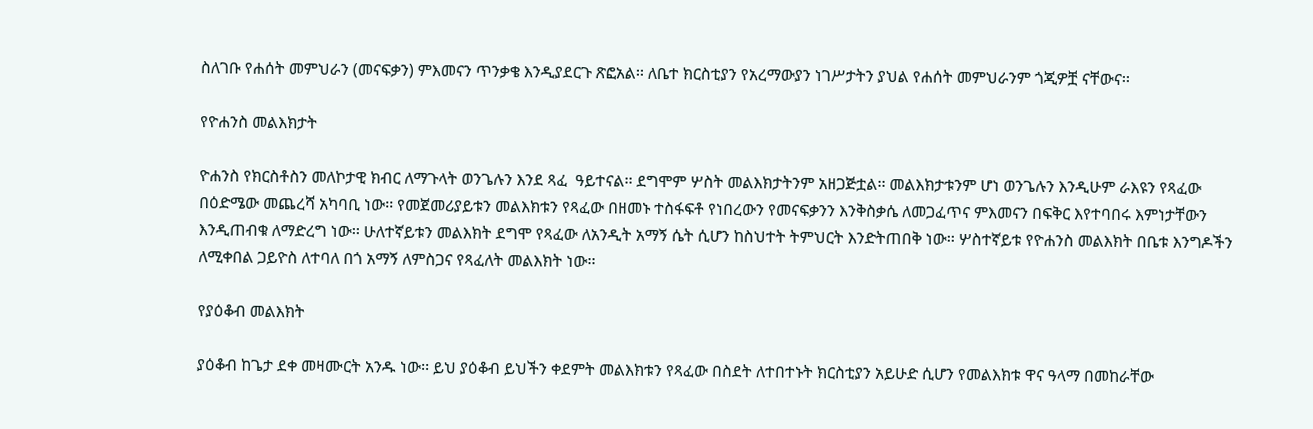ስለገቡ የሐሰት መምህራን (መናፍቃን) ምእመናን ጥንቃቄ እንዲያደርጉ ጽፎአል፡፡ ለቤተ ክርስቲያን የአረማውያን ነገሥታትን ያህል የሐሰት መምህራንም ጎጂዎቿ ናቸውና፡፡

የዮሐንስ መልእክታት

ዮሐንስ የክርስቶስን መለኮታዊ ክብር ለማጉላት ወንጌሉን እንደ ጻፈ  ዓይተናል፡፡ ደግሞም ሦስት መልእክታትንም አዘጋጅቷል፡፡ መልእክታቱንም ሆነ ወንጌሉን እንዲሁም ራእዩን የጻፈው በዕድሜው መጨረሻ አካባቢ ነው፡፡ የመጀመሪያይቱን መልእክቱን የጻፈው በዘመኑ ተስፋፍቶ የነበረውን የመናፍቃንን እንቅስቃሴ ለመጋፈጥና ምእመናን በፍቅር እየተባበሩ እምነታቸውን እንዲጠብቁ ለማድረግ ነው፡፡ ሁለተኛይቱን መልእክት ደግሞ የጻፈው ለአንዲት አማኝ ሴት ሲሆን ከስህተት ትምህርት እንድትጠበቅ ነው፡፡ ሦስተኛይቱ የዮሐንስ መልእክት በቤቱ እንግዶችን ለሚቀበል ጋይዮስ ለተባለ በጎ አማኝ ለምስጋና የጻፈለት መልእክት ነው፡፡

የያዕቆብ መልእክት

ያዕቆብ ከጌታ ደቀ መዛሙርት አንዱ ነው፡፡ ይህ ያዕቆብ ይህችን ቀደምት መልእክቱን የጻፈው በስደት ለተበተኑት ክርስቲያን አይሁድ ሲሆን የመልእክቱ ዋና ዓላማ በመከራቸው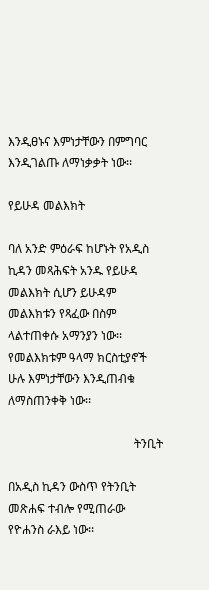እንዲፀኑና እምነታቸውን በምግባር እንዲገልጡ ለማነቃቃት ነው፡፡

የይሁዳ መልእክት

ባለ አንድ ምዕራፍ ከሆኑት የአዲስ ኪዳን መጻሕፍት አንዱ የይሁዳ መልእክት ሲሆን ይሁዳም መልእክቱን የጻፈው በስም ላልተጠቀሱ አማንያን ነው፡፡ የመልእክቱም ዓላማ ክርስቲያኖች ሁሉ እምነታቸውን እንዲጠብቁ ለማስጠንቀቅ ነው፡፡

                                          ትንቢት

በአዲስ ኪዳን ውስጥ የትንቢት መጽሐፍ ተብሎ የሚጠራው የዮሐንስ ራእይ ነው፡፡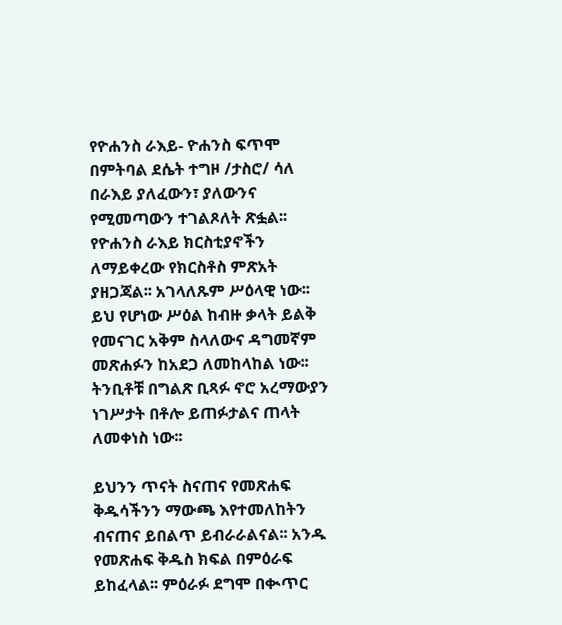የዮሐንስ ራእይ- ዮሐንስ ፍጥሞ በምትባል ደሴት ተግዞ /ታስሮ/ ሳለ በራእይ ያለፈውን፣ ያለውንና የሚመጣውን ተገልጾለት ጽፏል፡፡ የዮሐንስ ራእይ ክርስቲያኖችን ለማይቀረው የክርስቶስ ምጽአት ያዘጋጃል፡፡ አገላለጹም ሥዕላዊ ነው፡፡ ይህ የሆነው ሥዕል ከብዙ ቃላት ይልቅ የመናገር አቅም ስላለውና ዳግመኛም መጽሐፉን ከአደጋ ለመከላከል ነው፡፡ ትንቢቶቹ በግልጽ ቢጻፉ ኖሮ አረማውያን ነገሥታት በቶሎ ይጠፉታልና ጠላት ለመቀነስ ነው፡፡

ይህንን ጥናት ስናጠና የመጽሐፍ ቅዱሳችንን ማውጫ እየተመለከትን ብናጠና ይበልጥ ይብራራልናል፡፡ አንዱ የመጽሐፍ ቅዱስ ክፍል በምዕራፍ ይከፈላል፡፡ ምዕራፉ ደግሞ በቊጥር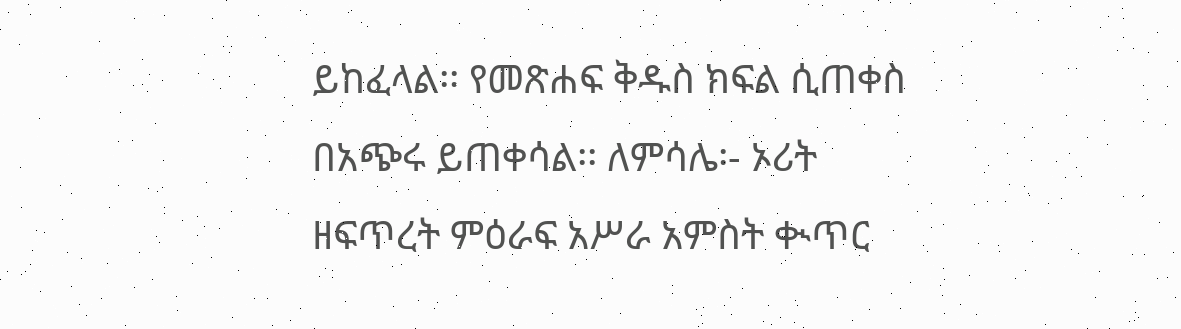ይከፈላል፡፡ የመጽሐፍ ቅዱስ ክፍል ሲጠቀስ በአጭሩ ይጠቀሳል፡፡ ለምሳሌ፡- ኦሪት ዘፍጥረት ምዕራፍ አሥራ አምስት ቊጥር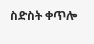ስድስት ቀጥሎ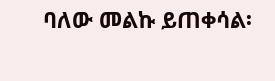ባለው መልኩ ይጠቀሳል፡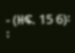- (ዘፍ. 15 6)፡፡